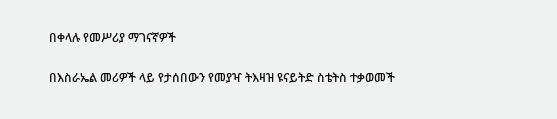በቀላሉ የመሥሪያ ማገናኛዎች

በእስራኤል መሪዎች ላይ የታሰበውን የመያዣ ትእዛዝ ዩናይትድ ስቴትስ ተቃወመች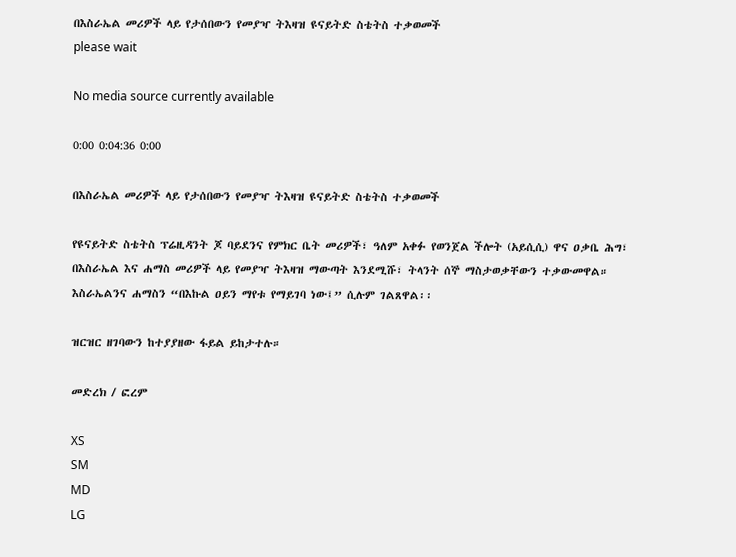በእስራኤል መሪዎች ላይ የታሰበውን የመያዣ ትእዛዝ ዩናይትድ ስቴትስ ተቃወመች
please wait

No media source currently available

0:00 0:04:36 0:00

በእስራኤል መሪዎች ላይ የታሰበውን የመያዣ ትእዛዝ ዩናይትድ ስቴትስ ተቃወመች

የዩናይትድ ስቴትስ ፕሬዚዳንት ጆ ባይደንና የምክር ቤት መሪዎች፣ ዓለም አቀፉ የወንጀል ችሎት (አይሲሲ) ዋና ዐቃቤ ሕግ፣ በእስራኤል እና ሐማስ መሪዎች ላይ የመያዣ ትእዛዝ ማውጣት እንደሚሹ፣ ትላንት ሰኞ ማስታወቃቸውን ተቃውመዋል። እስራኤልንና ሐማስን “በእኩል ዐይን ማየቱ የማይገባ ነው፤” ሲሉም ገልጸዋል፡፡

ዝርዝር ዘገባውን ከተያያዘው ፋይል ይከታተሉ።

መድረክ / ፎረም

XS
SM
MD
LG